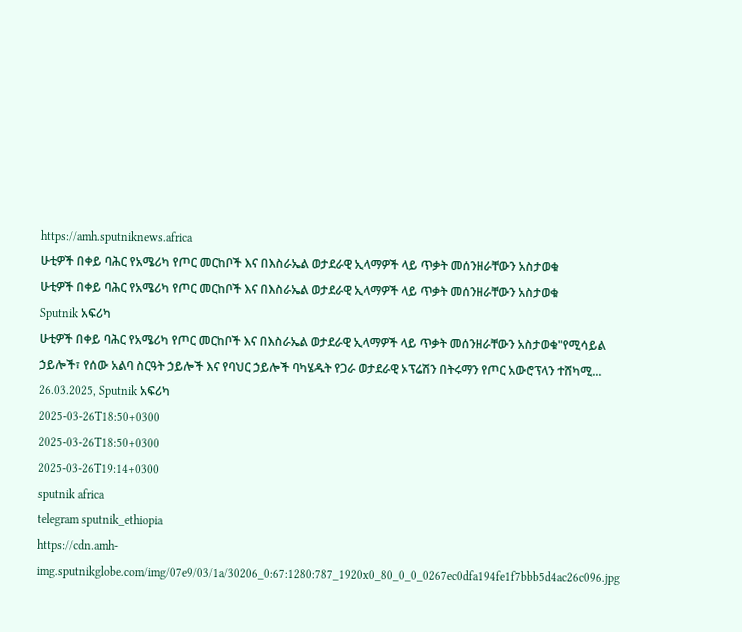https://amh.sputniknews.africa
ሁቲዎች በቀይ ባሕር የአሜሪካ የጦር መርከቦች እና በእስራኤል ወታደራዊ ኢላማዎች ላይ ጥቃት መሰንዘራቸውን አስታወቁ
ሁቲዎች በቀይ ባሕር የአሜሪካ የጦር መርከቦች እና በእስራኤል ወታደራዊ ኢላማዎች ላይ ጥቃት መሰንዘራቸውን አስታወቁ
Sputnik አፍሪካ
ሁቲዎች በቀይ ባሕር የአሜሪካ የጦር መርከቦች እና በእስራኤል ወታደራዊ ኢላማዎች ላይ ጥቃት መሰንዘራቸውን አስታወቁ"የሚሳይል ኃይሎች፣ የሰው አልባ ስርዓት ኃይሎች እና የባህር ኃይሎች ባካሄዱት የጋራ ወታደራዊ ኦፕሬሽን በትሩማን የጦር አውሮፕላን ተሸካሚ... 26.03.2025, Sputnik አፍሪካ
2025-03-26T18:50+0300
2025-03-26T18:50+0300
2025-03-26T19:14+0300
sputnik africa
telegram sputnik_ethiopia
https://cdn.amh-img.sputnikglobe.com/img/07e9/03/1a/30206_0:67:1280:787_1920x0_80_0_0_0267ec0dfa194fe1f7bbb5d4ac26c096.jpg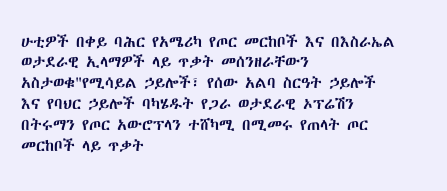ሁቲዎች በቀይ ባሕር የአሜሪካ የጦር መርከቦች እና በእስራኤል ወታደራዊ ኢላማዎች ላይ ጥቃት መሰንዘራቸውን አስታወቁ"የሚሳይል ኃይሎች፣ የሰው አልባ ስርዓት ኃይሎች እና የባህር ኃይሎች ባካሄዱት የጋራ ወታደራዊ ኦፕሬሽን በትሩማን የጦር አውሮፕላን ተሸካሚ በሚመሩ የጠላት ጦር መርከቦች ላይ ጥቃት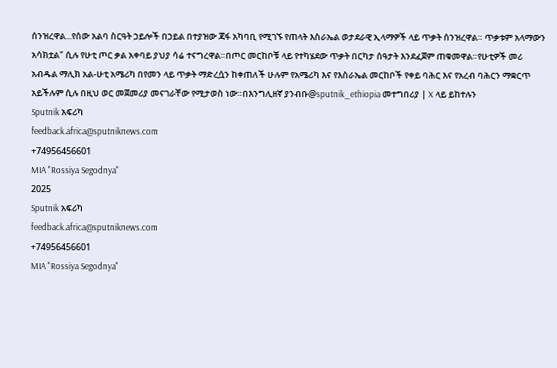ሰንዝረዋል...የሰው አልባ ስርዓት ኃይሎች በኃይል በተያዝው ጃፋ አካባቢ የሚገኙ የጠላት እስራኤል ወታደራዊ ኢላማዎች ላይ ጥቃት ሰንዝረዋል። ጥቃቱም አላማውን አሳክቷል" ሲሉ የሁቲ ጦር ቃል አቀባይ ያህያ ሳሬ ተናግረዋል።በጦር መርከቦቹ ላይ የተካሄደው ጥቃት በርካታ ሰዓታት እንደፈጀም ጠቁመዋል።የሁቲዎች መሪ አብዱል ማሊክ አል-ሁቲ አሜሪካ በየመን ላይ ጥቃት ማድረሷን ከቀጠለች ሁሉም የአሜሪካ እና የእስራኤል መርከቦች የቀይ ባሕር እና የአረብ ባሕርን ማቋርጥ አይችሉም ሲሉ በዚህ ወር መጀመሪያ መናገራቸው የሚታወስ ነው።በእንግሊዘኛ ያንብቡ@sputnik_ethiopia መተግበሪያ | X ላይ ይከተሉን
Sputnik አፍሪካ
feedback.africa@sputniknews.com
+74956456601
MIA "Rossiya Segodnya"
2025
Sputnik አፍሪካ
feedback.africa@sputniknews.com
+74956456601
MIA "Rossiya Segodnya"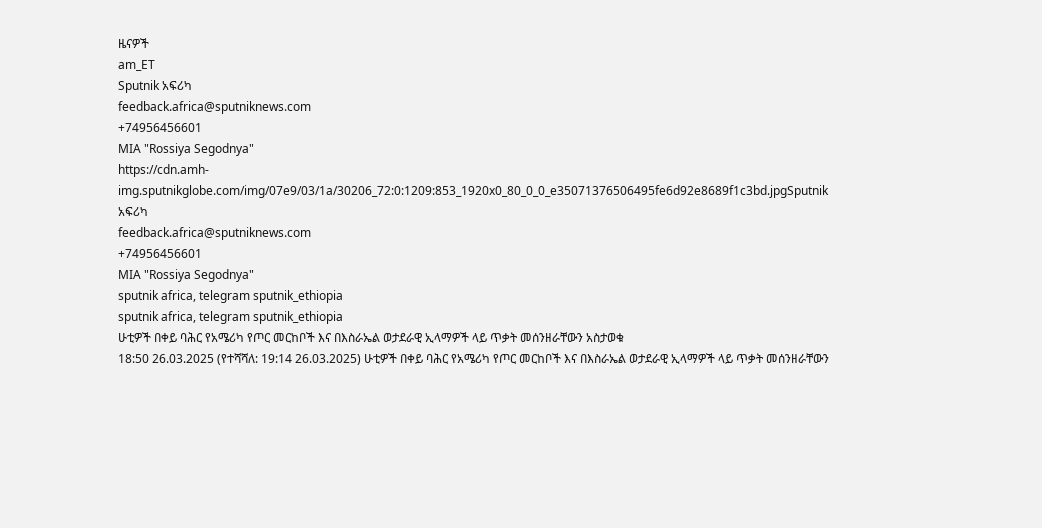ዜናዎች
am_ET
Sputnik አፍሪካ
feedback.africa@sputniknews.com
+74956456601
MIA "Rossiya Segodnya"
https://cdn.amh-img.sputnikglobe.com/img/07e9/03/1a/30206_72:0:1209:853_1920x0_80_0_0_e35071376506495fe6d92e8689f1c3bd.jpgSputnik አፍሪካ
feedback.africa@sputniknews.com
+74956456601
MIA "Rossiya Segodnya"
sputnik africa, telegram sputnik_ethiopia
sputnik africa, telegram sputnik_ethiopia
ሁቲዎች በቀይ ባሕር የአሜሪካ የጦር መርከቦች እና በእስራኤል ወታደራዊ ኢላማዎች ላይ ጥቃት መሰንዘራቸውን አስታወቁ
18:50 26.03.2025 (የተሻሻለ: 19:14 26.03.2025) ሁቲዎች በቀይ ባሕር የአሜሪካ የጦር መርከቦች እና በእስራኤል ወታደራዊ ኢላማዎች ላይ ጥቃት መሰንዘራቸውን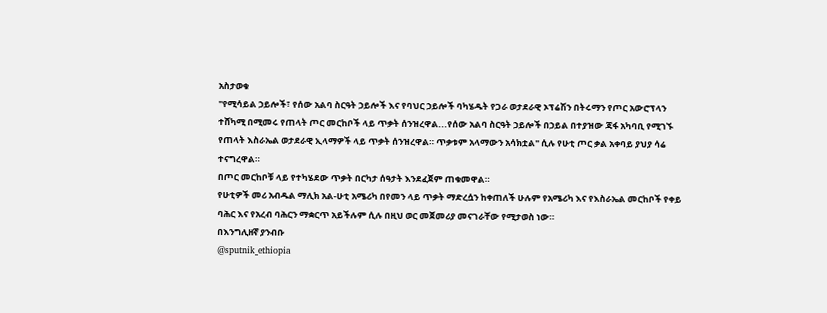አስታወቁ
"የሚሳይል ኃይሎች፣ የሰው አልባ ስርዓት ኃይሎች እና የባህር ኃይሎች ባካሄዱት የጋራ ወታደራዊ ኦፕሬሽን በትሩማን የጦር አውሮፕላን ተሸካሚ በሚመሩ የጠላት ጦር መርከቦች ላይ ጥቃት ሰንዝረዋል...የሰው አልባ ስርዓት ኃይሎች በኃይል በተያዝው ጃፋ አካባቢ የሚገኙ የጠላት እስራኤል ወታደራዊ ኢላማዎች ላይ ጥቃት ሰንዝረዋል። ጥቃቱም አላማውን አሳክቷል" ሲሉ የሁቲ ጦር ቃል አቀባይ ያህያ ሳሬ ተናግረዋል።
በጦር መርከቦቹ ላይ የተካሄደው ጥቃት በርካታ ሰዓታት እንደፈጀም ጠቁመዋል።
የሁቲዎች መሪ አብዱል ማሊክ አል-ሁቲ አሜሪካ በየመን ላይ ጥቃት ማድረሷን ከቀጠለች ሁሉም የአሜሪካ እና የእስራኤል መርከቦች የቀይ ባሕር እና የአረብ ባሕርን ማቋርጥ አይችሉም ሲሉ በዚህ ወር መጀመሪያ መናገራቸው የሚታወስ ነው።
በእንግሊዘኛ ያንብቡ
@sputnik_ethiopia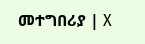መተግበሪያ | X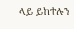ላይ ይከተሉን